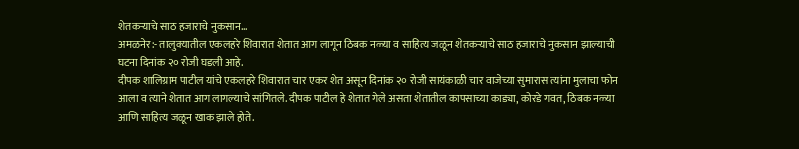शेतकऱ्याचे साठ हजाराचे नुकसान…
अमळनेर:- तालुक्यातील एकलहरे शिवारात शेतात आग लागून ठिबक नळ्या व साहित्य जळून शेतकऱ्याचे साठ हजाराचे नुकसान झाल्याची घटना दिनांक २० रोजी घडली आहे.
दीपक शालिग्राम पाटील यांचे एकलहरे शिवारात चार एकर शेत असून दिनांक २० रोजी सायंकाळी चार वाजेच्या सुमारास त्यांना मुलाचा फोन आला व त्याने शेतात आग लागल्याचे सांगितले. दीपक पाटील हे शेतात गेले असता शेतातील कापसाच्या काड्या, कोरडे गवत, ठिबक नळ्या आणि साहित्य जळून खाक झाले होते.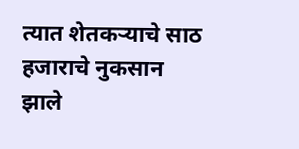त्यात शेतकऱ्याचे साठ हजाराचे नुकसान झाले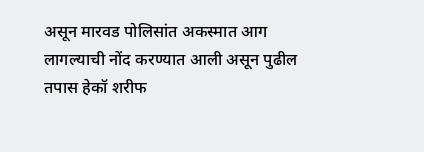असून मारवड पोलिसांत अकस्मात आग लागल्याची नोंद करण्यात आली असून पुढील तपास हेकॉ शरीफ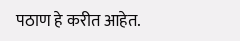पठाण हे करीत आहेत.